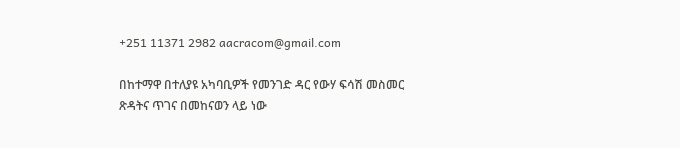+251 11371 2982 aacracom@gmail.com

በከተማዋ በተለያዩ አካባቢዎች የመንገድ ዳር የውሃ ፍሳሽ መስመር ጽዳትና ጥገና በመከናወን ላይ ነው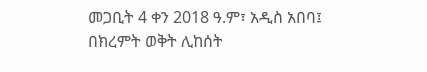መጋቢት 4 ቀን 2018 ዓ.ም፣ አዲስ አበባ፤ በክረምት ወቅት ሊከሰት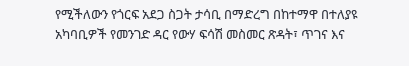የሚችለውን የጎርፍ አደጋ ስጋት ታሳቢ በማድረግ በከተማዋ በተለያዩ አካባቢዎች የመንገድ ዳር የውሃ ፍሳሽ መስመር ጽዳት፣ ጥገና እና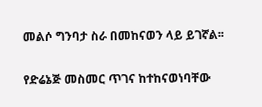መልሶ ግንባታ ስራ በመከናወን ላይ ይገኛል፡፡

የድሬኔጅ መስመር ጥገና ከተከናወነባቸው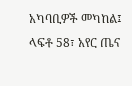አካባቢዎች መካከል፤ ላፍቶ 58፣ አየር ጤና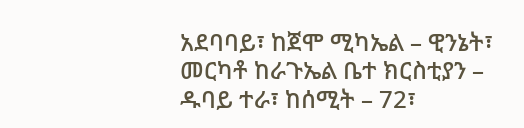አደባባይ፣ ከጀሞ ሚካኤል – ዊንኔት፣ መርካቶ ከራጉኤል ቤተ ክርስቲያን – ዱባይ ተራ፣ ከሰሚት – 72፣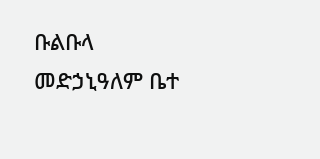ቡልቡላ መድኃኒዓለም ቤተ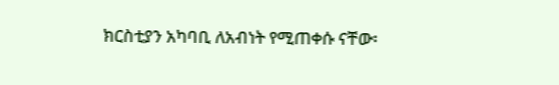ክርስቲያን አካባቢ ለአብነት የሚጠቀሱ ናቸው፡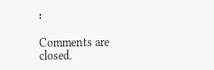፡

Comments are closed.